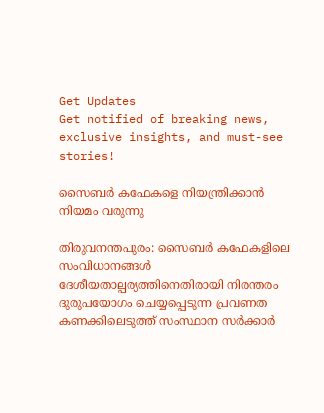Get Updates
Get notified of breaking news, exclusive insights, and must-see stories!

സൈബര്‍ കഫേകളെ നിയന്ത്രിക്കാന്‍ നിയമം വരുന്നു

തിരുവനന്തപുരം: സൈബര്‍ കഫേകളിലെ സംവിധാനങ്ങള്‍ ദേശീയതാല്പര്യത്തിനെതിരായി നിരന്തരം ദുരുപയോഗം ചെയ്യപ്പെടുന്ന പ്രവണത കണക്കിലെടുത്ത് സംസ്ഥാന സര്‍ക്കാര്‍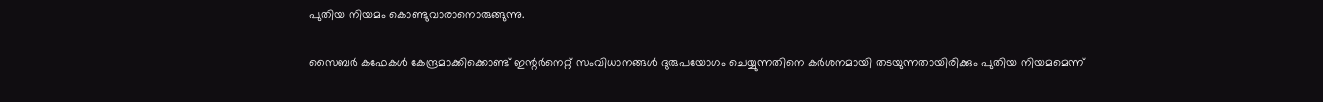പുതിയ നിയമം കൊണ്ടുവാരാനൊരുങ്ങുന്നു.

സൈബര്‍ കഫേകള്‍ കേന്ദ്രമാക്കിക്കൊണ്ട് ഇന്റര്‍നെറ്റ് സംവിധാനങ്ങള്‍ ദുരുപയോഗം ചെയ്യുന്നതിനെ കര്‍ശനമായി തടയുന്നതായിരിക്കും പുതിയ നിയമമെന്ന്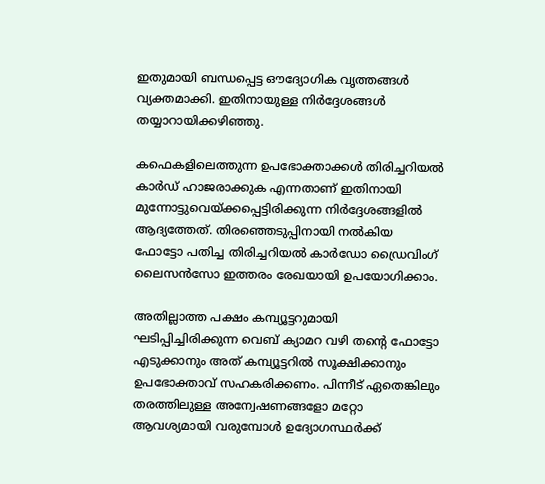ഇതുമായി ബന്ധപ്പെട്ട ഔദ്യോഗിക വൃത്തങ്ങള്‍ വ്യക്തമാക്കി. ഇതിനായുള്ള നിര്‍ദ്ദേശങ്ങള്‍ തയ്യാറായിക്കഴിഞ്ഞു.

കഫെകളിലെത്തുന്ന ഉപഭോക്താക്കള്‍ തിരിച്ചറിയല്‍ കാര്‍ഡ് ഹാജരാക്കുക എന്നതാണ് ഇതിനായി മുന്നോട്ടുവെയ്ക്കപ്പെട്ടിരിക്കുന്ന നിര്‍ദ്ദേശങ്ങളില്‍ ആദ്യത്തേത്. തിരഞ്ഞെടുപ്പിനായി നല്‍കിയ ഫോട്ടോ പതിച്ച തിരിച്ചറിയല്‍ കാര്‍ഡോ ഡ്രൈവിംഗ് ലൈസന്‍സോ ഇത്തരം രേഖയായി ഉപയോഗിക്കാം.

അതില്ലാത്ത പക്ഷം കമ്പ്യൂട്ടറുമായി ഘടിപ്പിച്ചിരിക്കുന്ന വെബ് ക്യാമറ വഴി തന്റെ ഫോട്ടോ എടുക്കാനും അത് കമ്പ്യൂട്ടറില്‍ സൂക്ഷിക്കാനും ഉപഭോക്താവ് സഹകരിക്കണം. പിന്നീട് ഏതെങ്കിലും തരത്തിലുള്ള അന്വേഷണങ്ങളോ മറ്റോ ആവശ്യമായി വരുമ്പോള്‍ ഉദ്യോഗസ്ഥര്‍ക്ക്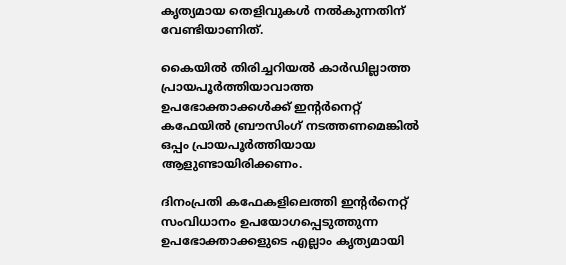കൃത്യമായ തെളിവുകള്‍ നല്‍കുന്നതിന് വേണ്ടിയാണിത്.

കൈയില്‍ തിരിച്ചറിയല്‍ കാര്‍ഡില്ലാത്ത പ്രായപൂര്‍ത്തിയാവാത്ത ഉപഭോക്താക്കള്‍ക്ക് ഇന്റര്‍നെറ്റ് കഫേയില്‍ ബ്രൗസിംഗ് നടത്തണമെങ്കില്‍ ഒപ്പം പ്രായപൂര്‍ത്തിയായ ആളുണ്ടായിരിക്കണം.

ദിനംപ്രതി കഫേകളിലെത്തി ഇന്റര്‍നെറ്റ് സംവിധാനം ഉപയോഗപ്പെടുത്തുന്ന ഉപഭോക്താക്കളുടെ എല്ലാം കൃത്യമായി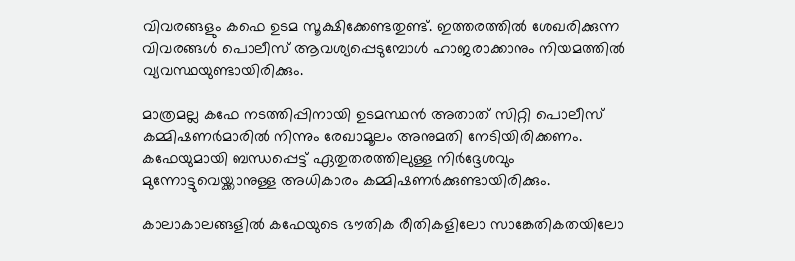വിവരങ്ങളും കഫെ ഉടമ സൂക്ഷിക്കേണ്ടതുണ്ട്. ഇത്തരത്തില്‍ ശേഖരിക്കുന്ന വിവരങ്ങള്‍ പൊലീസ് ആവശ്യപ്പെടുമ്പോള്‍ ഹാജരാക്കാനും നിയമത്തില്‍ വ്യവസ്ഥയുണ്ടായിരിക്കും.

മാത്രമല്ല കഫേ നടത്തിപ്പിനായി ഉടമസ്ഥന്‍ അതാത് സിറ്റി പൊലീസ് കമ്മിഷണര്‍മാരില്‍ നിന്നും രേഖാമൂലം അനുമതി നേടിയിരിക്കണം. കഫേയുമായി ബന്ധപ്പെട്ട് ഏതുതരത്തിലുള്ള നിര്‍ദ്ദേശവും മുന്നോട്ടുവെയ്ക്കാനുള്ള അധികാരം കമ്മിഷണര്‍ക്കുണ്ടായിരിക്കും.

കാലാകാലങ്ങളില്‍ കഫേയുടെ ഭൗതിക രീതികളിലോ സാങ്കേതികതയിലോ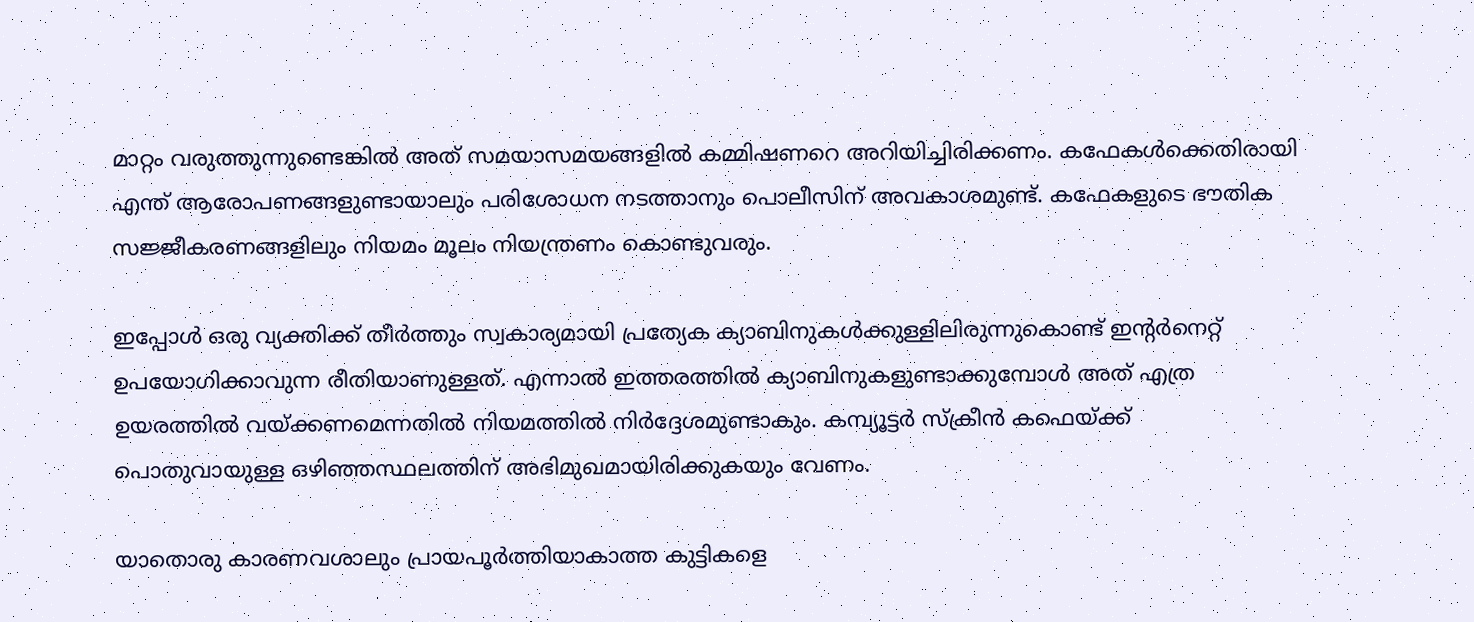മാറ്റം വരുത്തുന്നുണ്ടെങ്കില്‍ അത് സമയാസമയങ്ങളില്‍ കമ്മിഷണറെ അറിയിച്ചിരിക്കണം. കഫേകള്‍ക്കെതിരായി എന്ത് ആരോപണങ്ങളുണ്ടായാലും പരിശോധന നടത്താനും പൊലീസിന് അവകാശമുണ്ട്. കഫേകളുടെ ഭൗതിക സജ്ജീകരണങ്ങളിലും നിയമം മൂലം നിയന്ത്രണം കൊണ്ടുവരും.

ഇപ്പോള്‍ ഒരു വ്യക്തിക്ക് തീര്‍ത്തും സ്വകാര്യമായി പ്രത്യേക ക്യാബിനുകള്‍ക്കുള്ളിലിരുന്നുകൊണ്ട് ഇന്റര്‍നെറ്റ് ഉപയോഗിക്കാവുന്ന രീതിയാണുള്ളത്. എന്നാല്‍ ഇത്തരത്തില്‍ ക്യാബിനുകളുണ്ടാക്കുമ്പോള്‍ അത് എത്ര ഉയരത്തില്‍ വയ്ക്കണമെന്നതില്‍ നിയമത്തില്‍ നിര്‍ദ്ദേശമുണ്ടാകും. കമ്പ്യൂട്ടര്‍ സ്ക്രീന്‍ കഫെയ്ക്ക് പൊതുവായുള്ള ഒഴിഞ്ഞസ്ഥലത്തിന് അഭിമുഖമായിരിക്കുകയും വേണം.

യാതൊരു കാരണവശാലും പ്രായപൂര്‍ത്തിയാകാത്ത കുട്ടികളെ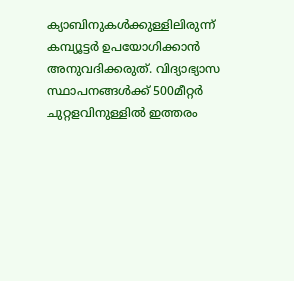ക്യാബിനുകള്‍ക്കുള്ളിലിരുന്ന് കമ്പ്യൂട്ടര്‍ ഉപയോഗിക്കാന്‍ അനുവദിക്കരുത്. വിദ്യാഭ്യാസ സ്ഥാപനങ്ങള്‍ക്ക് 500മീറ്റര്‍ ചുറ്റളവിനുള്ളില്‍ ഇത്തരം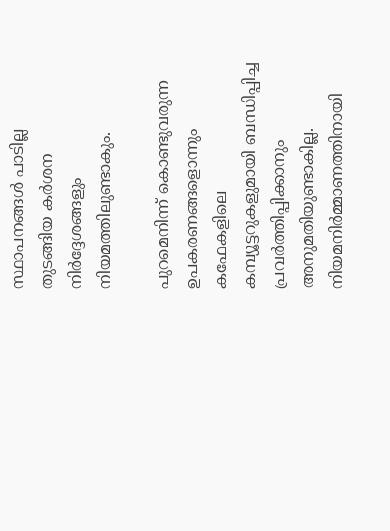സ്ഥാപനങ്ങള്‍ പാടില്ല തുടങ്ങിയ കര്‍ശന നിര്‍ദ്ദേശങ്ങളും നിയമത്തിലുണ്ടാകും.

പുറമെനിന്ന് കൊണ്ടുവരുന്ന ഉപകരണങ്ങളൊന്നും കഫേകളിലെ കമ്പ്യൂട്ടറുകളുമായി ബന്ധിപ്പിച്ച പ്രവര്‍ത്തിപ്പിക്കാനും അനുമതിയുണ്ടാകില്ല. നിയമനിര്‍മ്മാണത്തിനായി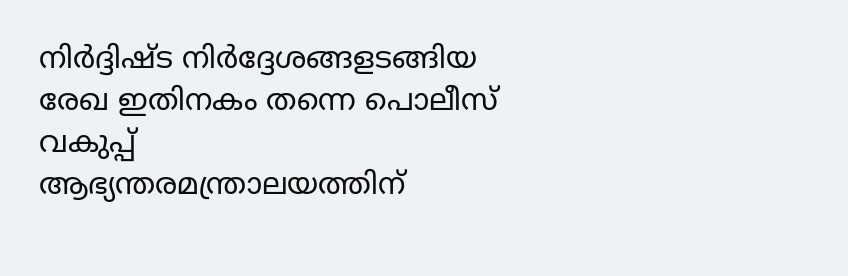നിര്‍ദ്ദിഷ്ട നിര്‍ദ്ദേശങ്ങളടങ്ങിയ രേഖ ഇതിനകം തന്നെ പൊലീസ് വകുപ്പ് ആഭ്യന്തരമന്ത്രാലയത്തിന്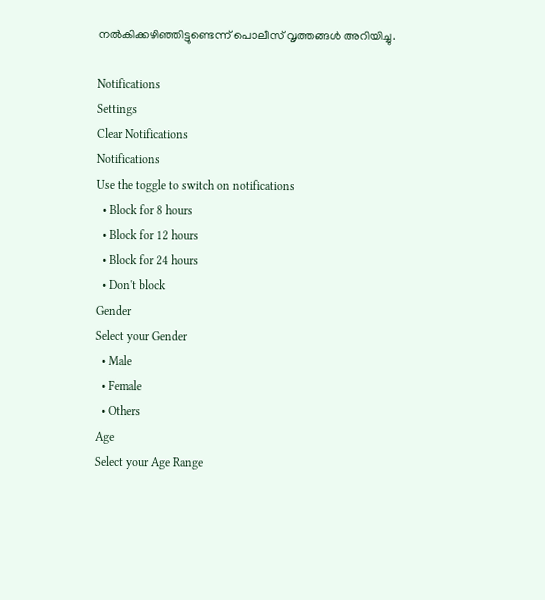നല്‍കിക്കഴിഞ്ഞിട്ടുണ്ടെന്ന് പൊലീസ് വൃത്തങ്ങള്‍ അറിയിച്ചു.

Notifications
Settings
Clear Notifications
Notifications
Use the toggle to switch on notifications
  • Block for 8 hours
  • Block for 12 hours
  • Block for 24 hours
  • Don't block
Gender
Select your Gender
  • Male
  • Female
  • Others
Age
Select your Age Range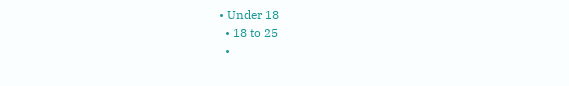• Under 18
  • 18 to 25
  •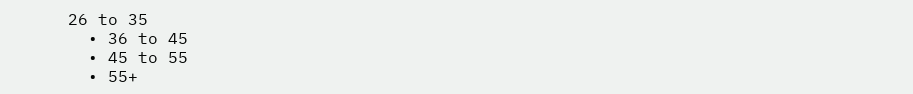26 to 35
  • 36 to 45
  • 45 to 55
  • 55+